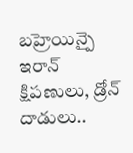బహ్రెయిన్పై ఇరాన్ క్షిపణులు, డ్రోన్ దాడులు..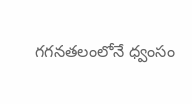గగనతలంలోనే ధ్వంసం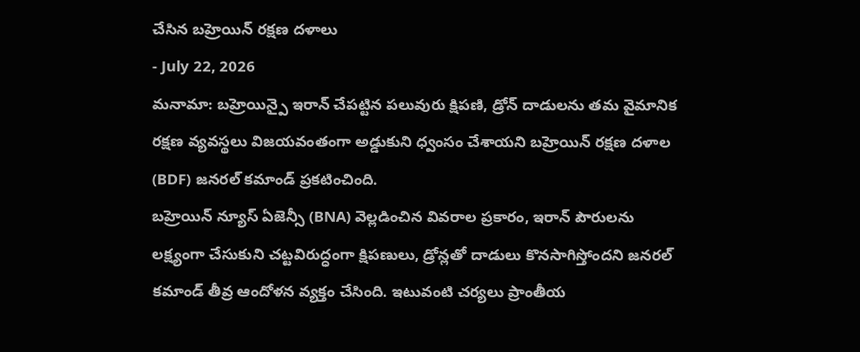చేసిన బహ్రెయిన్ రక్షణ దళాలు
- July 22, 2026
మనామా: బహ్రెయిన్పై ఇరాన్ చేపట్టిన పలువురు క్షిపణి, డ్రోన్ దాడులను తమ వైమానిక రక్షణ వ్యవస్థలు విజయవంతంగా అడ్డుకుని ధ్వంసం చేశాయని బహ్రెయిన్ రక్షణ దళాల (BDF) జనరల్ కమాండ్ ప్రకటించింది.
బహ్రెయిన్ న్యూస్ ఏజెన్సీ (BNA) వెల్లడించిన వివరాల ప్రకారం, ఇరాన్ పౌరులను లక్ష్యంగా చేసుకుని చట్టవిరుద్ధంగా క్షిపణులు, డ్రోన్లతో దాడులు కొనసాగిస్తోందని జనరల్ కమాండ్ తీవ్ర ఆందోళన వ్యక్తం చేసింది. ఇటువంటి చర్యలు ప్రాంతీయ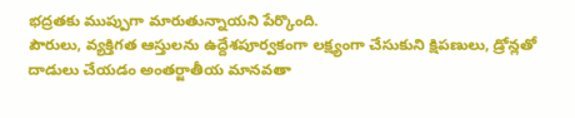భద్రతకు ముప్పుగా మారుతున్నాయని పేర్కొంది.
పౌరులు, వ్యక్తిగత ఆస్తులను ఉద్దేశపూర్వకంగా లక్ష్యంగా చేసుకుని క్షిపణులు, డ్రోన్లతో దాడులు చేయడం అంతర్జాతీయ మానవతా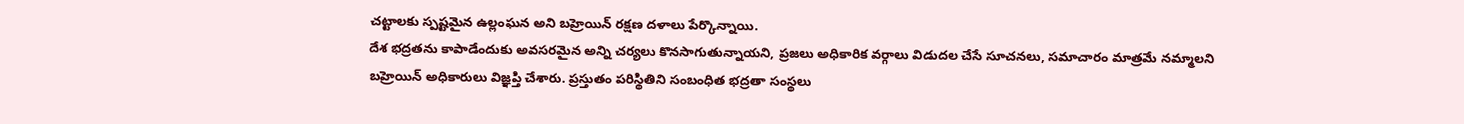చట్టాలకు స్పష్టమైన ఉల్లంఘన అని బహ్రెయిన్ రక్షణ దళాలు పేర్కొన్నాయి.
దేశ భద్రతను కాపాడేందుకు అవసరమైన అన్ని చర్యలు కొనసాగుతున్నాయని, ప్రజలు అధికారిక వర్గాలు విడుదల చేసే సూచనలు, సమాచారం మాత్రమే నమ్మాలని బహ్రెయిన్ అధికారులు విజ్ఞప్తి చేశారు. ప్రస్తుతం పరిస్థితిని సంబంధిత భద్రతా సంస్థలు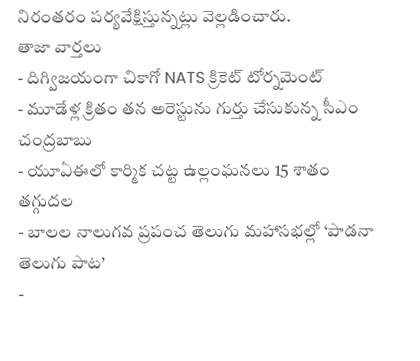నిరంతరం పర్యవేక్షిస్తున్నట్లు వెల్లడించారు.
తాజా వార్తలు
- దిగ్విజయంగా చికాగో NATS క్రికెట్ టోర్నమెంట్
- మూడేళ్ల క్రితం తన అరెస్టును గుర్తు చేసుకున్న సీఎం చంద్రబాబు
- యూఏఈలో కార్మిక చట్ట ఉల్లంఘనలు 15 శాతం తగ్గుదల
- బాలల నాలుగవ ప్రపంచ తెలుగు మహాసభల్లో ‘పాడనా తెలుగు పాట’
-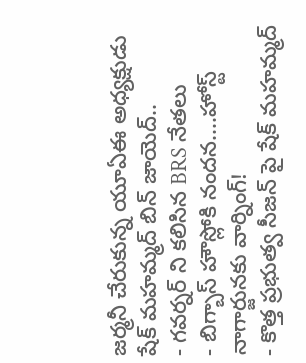జర్మనీ చేరుకున్న యూఏఈ అధ్యక్షుడు షేక్ మహమ్మద్ బిన్ జాయెద్..
- గవర్నర్ ని కలిసిన BRS నేతలు
- బిగ్బాస్ హౌస్లోకి నందన....హోస్ట్ నాగార్జునకు వార్నింగ్!
- కొత్త ప్రభుత్వ సీజన్ పై షేక్ మహమ్మద్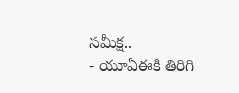సమీక్ష..
- యూఏఈకి తిరిగి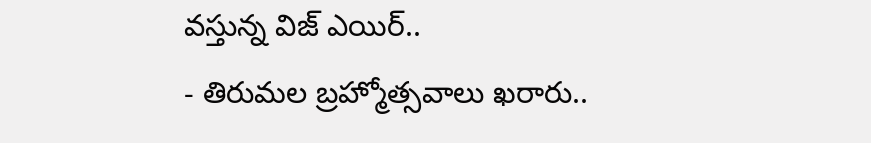వస్తున్న విజ్ ఎయిర్..
- తిరుమల బ్రహ్మోత్సవాలు ఖరారు..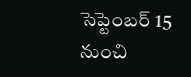సెప్టెంబర్ 15 నుంచి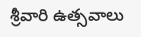శ్రీవారి ఉత్సవాలు